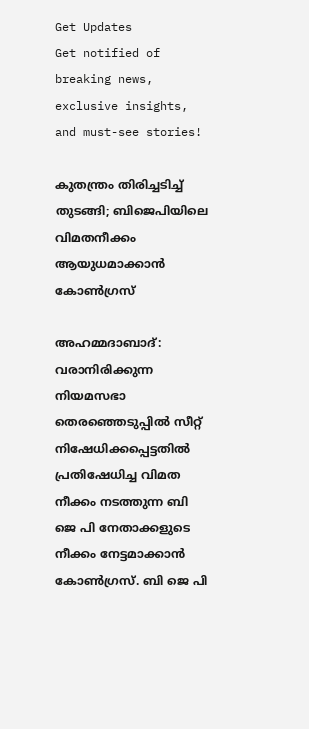Get Updates
Get notified of breaking news, exclusive insights, and must-see stories!

കുതന്ത്രം തിരിച്ചടിച്ച് തുടങ്ങി; ബിജെപിയിലെ വിമതനീക്കം ആയുധമാക്കാന്‍ കോണ്‍ഗ്രസ്

അഹമ്മദാബാദ്: വരാനിരിക്കുന്ന നിയമസഭാ തെരഞ്ഞെടുപ്പില്‍ സീറ്റ് നിഷേധിക്കപ്പെട്ടതില്‍ പ്രതിഷേധിച്ച വിമത നീക്കം നടത്തുന്ന ബി ജെ പി നേതാക്കളുടെ നീക്കം നേട്ടമാക്കാന്‍ കോണ്‍ഗ്രസ്. ബി ജെ പി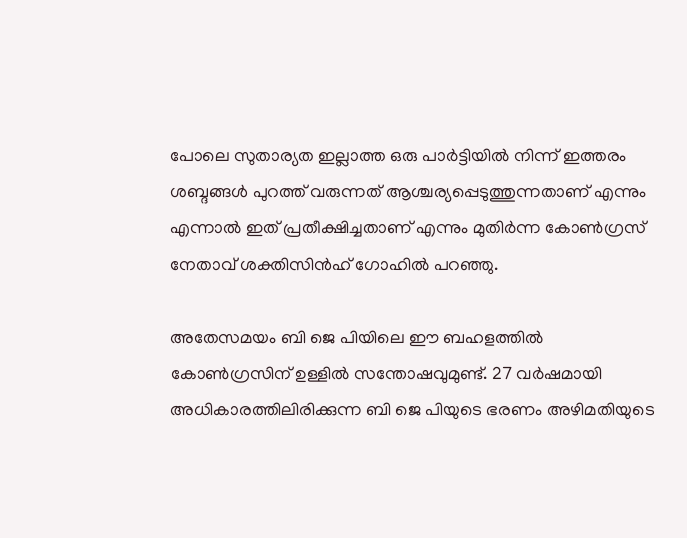പോലെ സുതാര്യത ഇല്ലാത്ത ഒരു പാര്‍ട്ടിയില്‍ നിന്ന് ഇത്തരം ശബ്ദങ്ങള്‍ പുറത്ത് വരുന്നത് ആശ്ചര്യപ്പെടുത്തുന്നതാണ് എന്നും എന്നാല്‍ ഇത് പ്രതീക്ഷിച്ചതാണ് എന്നും മുതിര്‍ന്ന കോണ്‍ഗ്രസ് നേതാവ് ശക്തിസിന്‍ഹ് ഗോഹില്‍ പറഞ്ഞു.

അതേസമയം ബി ജെ പിയിലെ ഈ ബഹളത്തില്‍ കോണ്‍ഗ്രസിന് ഉള്ളില്‍ സന്തോഷവുമുണ്ട്. 27 വര്‍ഷമായി അധികാരത്തിലിരിക്കുന്ന ബി ജെ പിയുടെ ഭരണം അഴിമതിയുടെ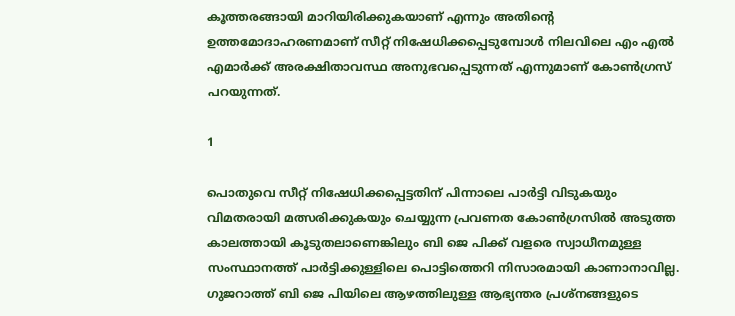കൂത്തരങ്ങായി മാറിയിരിക്കുകയാണ് എന്നും അതിന്റെ ഉത്തമോദാഹരണമാണ് സീറ്റ് നിഷേധിക്കപ്പെടുമ്പോള്‍ നിലവിലെ എം എല്‍ എമാര്‍ക്ക് അരക്ഷിതാവസ്ഥ അനുഭവപ്പെടുന്നത് എന്നുമാണ് കോണ്‍ഗ്രസ് പറയുന്നത്.

1

പൊതുവെ സീറ്റ് നിഷേധിക്കപ്പെട്ടതിന് പിന്നാലെ പാര്‍ട്ടി വിടുകയും വിമതരായി മത്സരിക്കുകയും ചെയ്യുന്ന പ്രവണത കോണ്‍ഗ്രസില്‍ അടുത്ത കാലത്തായി കൂടുതലാണെങ്കിലും ബി ജെ പിക്ക് വളരെ സ്വാധീനമുള്ള സംസ്ഥാനത്ത് പാര്‍ട്ടിക്കുള്ളിലെ പൊട്ടിത്തെറി നിസാരമായി കാണാനാവില്ല. ഗുജറാത്ത് ബി ജെ പിയിലെ ആഴത്തിലുള്ള ആഭ്യന്തര പ്രശ്നങ്ങളുടെ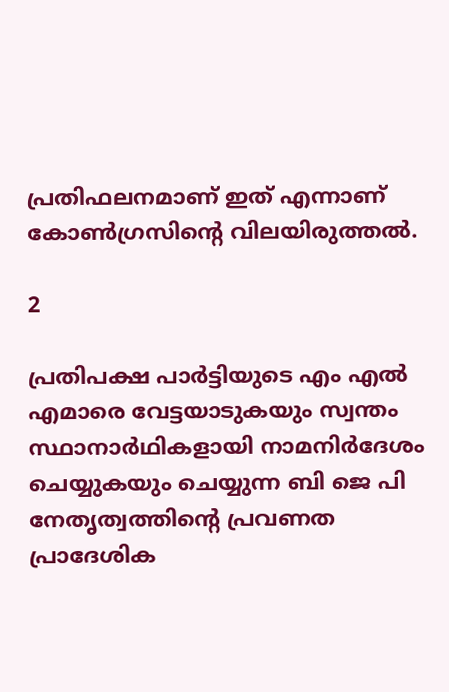പ്രതിഫലനമാണ് ഇത് എന്നാണ് കോണ്‍ഗ്രസിന്റെ വിലയിരുത്തല്‍.

2

പ്രതിപക്ഷ പാര്‍ട്ടിയുടെ എം എല്‍ എമാരെ വേട്ടയാടുകയും സ്വന്തം സ്ഥാനാര്‍ഥികളായി നാമനിര്‍ദേശം ചെയ്യുകയും ചെയ്യുന്ന ബി ജെ പി നേതൃത്വത്തിന്റെ പ്രവണത പ്രാദേശിക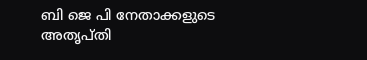ബി ജെ പി നേതാക്കളുടെ അതൃപ്തി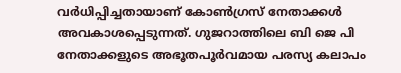വര്‍ധിപ്പിച്ചതായാണ് കോണ്‍ഗ്രസ് നേതാക്കള്‍ അവകാശപ്പെടുന്നത്. ഗുജറാത്തിലെ ബി ജെ പി നേതാക്കളുടെ അഭൂതപൂര്‍വമായ പരസ്യ കലാപം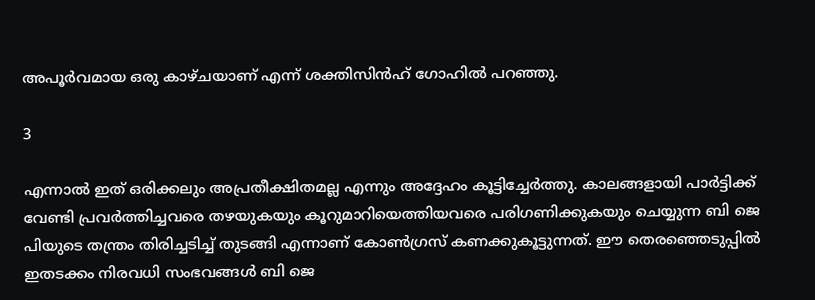അപൂര്‍വമായ ഒരു കാഴ്ചയാണ് എന്ന് ശക്തിസിന്‍ഹ് ഗോഹില്‍ പറഞ്ഞു.

3

എന്നാല്‍ ഇത് ഒരിക്കലും അപ്രതീക്ഷിതമല്ല എന്നും അദ്ദേഹം കൂട്ടിച്ചേര്‍ത്തു. കാലങ്ങളായി പാര്‍ട്ടിക്ക് വേണ്ടി പ്രവര്‍ത്തിച്ചവരെ തഴയുകയും കൂറുമാറിയെത്തിയവരെ പരിഗണിക്കുകയും ചെയ്യുന്ന ബി ജെ പിയുടെ തന്ത്രം തിരിച്ചടിച്ച് തുടങ്ങി എന്നാണ് കോണ്‍ഗ്രസ് കണക്കുകൂട്ടുന്നത്. ഈ തെരഞ്ഞെടുപ്പില്‍ ഇതടക്കം നിരവധി സംഭവങ്ങള്‍ ബി ജെ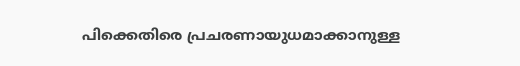പിക്കെതിരെ പ്രചരണായുധമാക്കാനുള്ള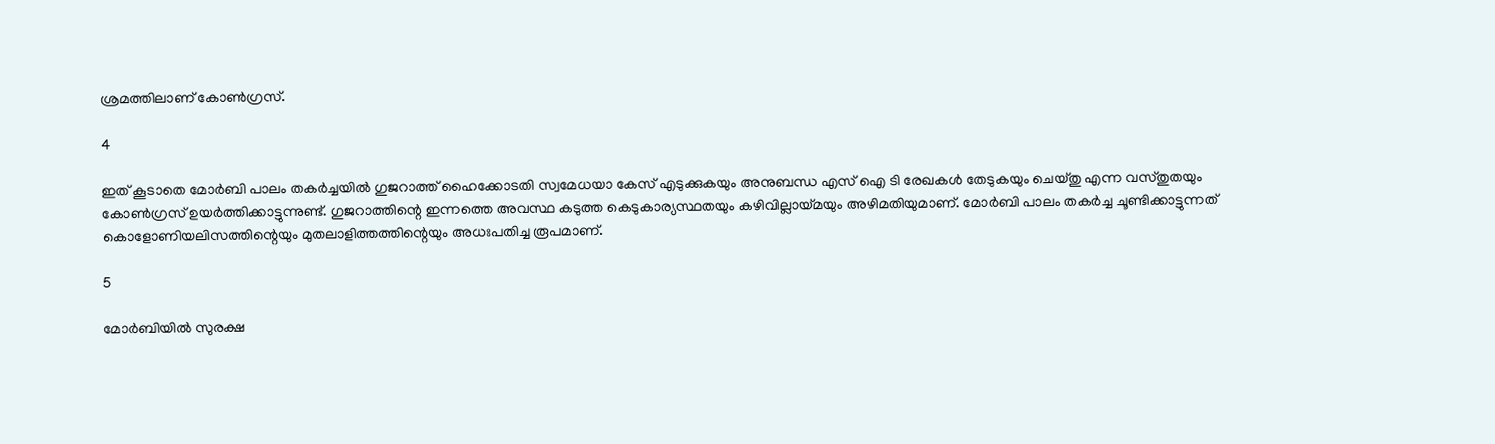ശ്രമത്തിലാണ് കോണ്‍ഗ്രസ്.

4

ഇത് കൂടാതെ മോര്‍ബി പാലം തകര്‍ച്ചയില്‍ ഗുജറാത്ത് ഹൈക്കോടതി സ്വമേധയാ കേസ് എടുക്കുകയും അനുബന്ധ എസ് ഐ ടി രേഖകള്‍ തേടുകയും ചെയ്തു എന്ന വസ്തുതയും കോണ്‍ഗ്രസ് ഉയര്‍ത്തിക്കാട്ടുന്നുണ്ട്. ഗുജറാത്തിന്റെ ഇന്നത്തെ അവസ്ഥ കടുത്ത കെടുകാര്യസ്ഥതയും കഴിവില്ലായ്മയും അഴിമതിയുമാണ്. മോര്‍ബി പാലം തകര്‍ച്ച ചൂണ്ടിക്കാട്ടുന്നത് കൊളോണിയലിസത്തിന്റെയും മുതലാളിത്തത്തിന്റെയും അധഃപതിച്ച രൂപമാണ്.

5

മോര്‍ബിയില്‍ സുരക്ഷ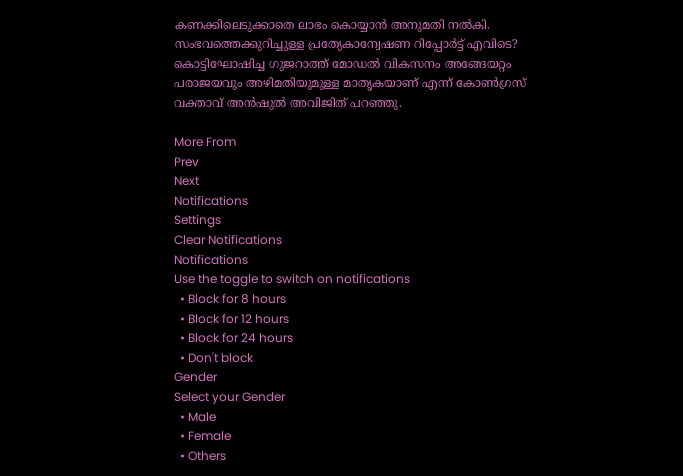കണക്കിലെടുക്കാതെ ലാഭം കൊയ്യാന്‍ അനുമതി നല്‍കി. സംഭവത്തെക്കുറിച്ചുള്ള പ്രത്യേകാന്വേഷണ റിപ്പോര്‍ട്ട് എവിടെ? കൊട്ടിഘോഷിച്ച ഗുജറാത്ത് മോഡല്‍ വികസനം അങ്ങേയറ്റം പരാജയവും അഴിമതിയുമുള്ള മാതൃകയാണ് എന്ന് കോണ്‍ഗ്രസ് വക്താവ് അന്‍ഷുല്‍ അവിജിത് പറഞ്ഞു.

More From
Prev
Next
Notifications
Settings
Clear Notifications
Notifications
Use the toggle to switch on notifications
  • Block for 8 hours
  • Block for 12 hours
  • Block for 24 hours
  • Don't block
Gender
Select your Gender
  • Male
  • Female
  • Others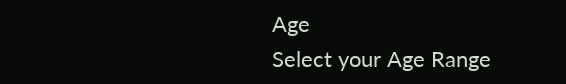Age
Select your Age Range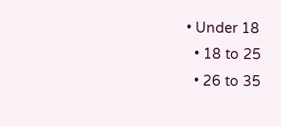• Under 18
  • 18 to 25
  • 26 to 35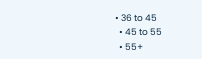• 36 to 45
  • 45 to 55
  • 55+